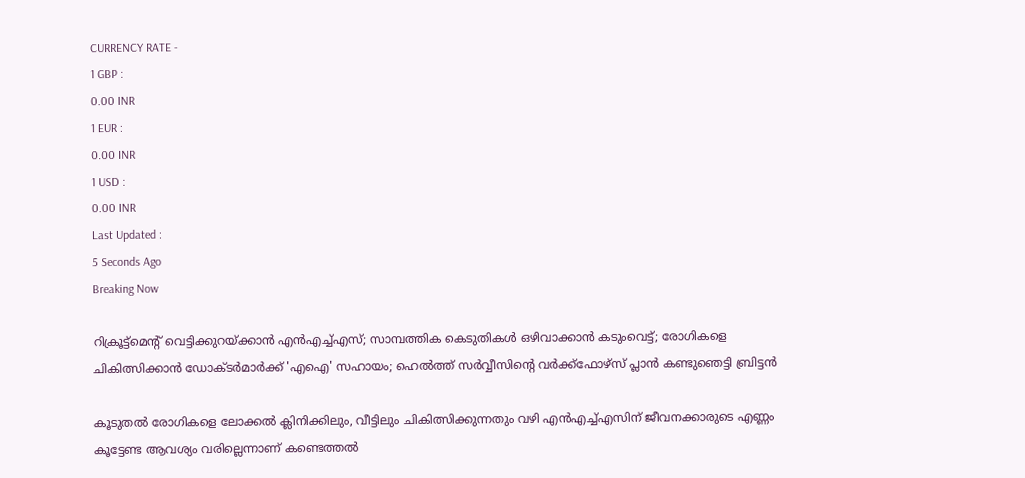CURRENCY RATE -
1 GBP :
0.00 INR
1 EUR :
0.00 INR
1 USD :
0.00 INR
Last Updated :
5 Seconds Ago
Breaking Now

റിക്രൂട്ട്‌മെന്റ് വെട്ടിക്കുറയ്ക്കാന്‍ എന്‍എച്ച്എസ്; സാമ്പത്തിക കെടുതികള്‍ ഒഴിവാക്കാന്‍ കടുംവെട്ട്; രോഗികളെ ചികിത്സിക്കാന്‍ ഡോക്ടര്‍മാര്‍ക്ക് 'എഐ' സഹായം; ഹെല്‍ത്ത് സര്‍വ്വീസിന്റെ വര്‍ക്ക്‌ഫോഴ്‌സ് പ്ലാന്‍ കണ്ടുഞെട്ടി ബ്രിട്ടന്‍

കൂടുതല്‍ രോഗികളെ ലോക്കല്‍ ക്ലിനിക്കിലും, വീട്ടിലും ചികിത്സിക്കുന്നതും വഴി എന്‍എച്ച്എസിന് ജീവനക്കാരുടെ എണ്ണം കൂട്ടേണ്ട ആവശ്യം വരില്ലെന്നാണ് കണ്ടെത്തല്‍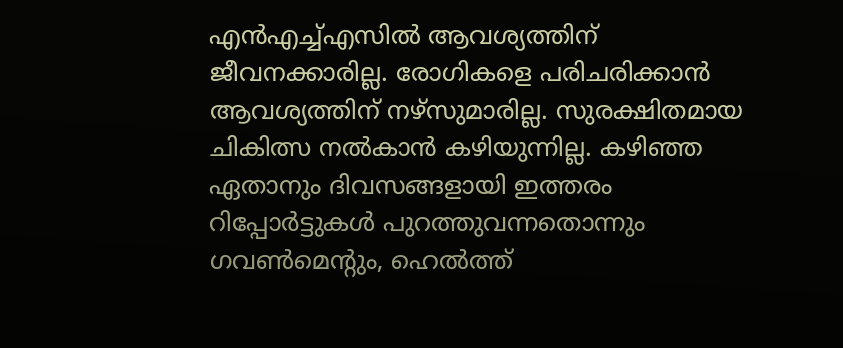എന്‍എച്ച്എസില്‍ ആവശ്യത്തിന് ജീവനക്കാരില്ല. രോഗികളെ പരിചരിക്കാന്‍ ആവശ്യത്തിന് നഴ്‌സുമാരില്ല. സുരക്ഷിതമായ ചികിത്സ നല്‍കാന്‍ കഴിയുന്നില്ല. കഴിഞ്ഞ ഏതാനും ദിവസങ്ങളായി ഇത്തരം റിപ്പോര്‍ട്ടുകള്‍ പുറത്തുവന്നതൊന്നും ഗവണ്‍മെന്റും, ഹെല്‍ത്ത്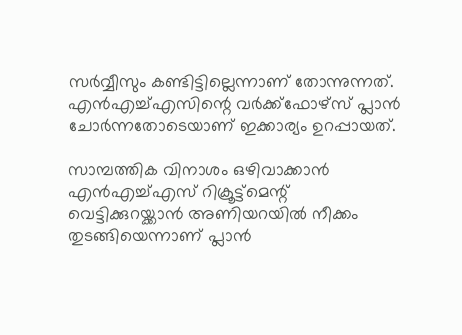സര്‍വ്വീസും കണ്ടിട്ടില്ലെന്നാണ് തോന്നുന്നത്. എന്‍എച്ച്എസിന്റെ വര്‍ക്ക്‌ഫോഴ്‌സ് പ്ലാന്‍ ചോര്‍ന്നതോടെയാണ് ഇക്കാര്യം ഉറപ്പായത്.

സാമ്പത്തിക വിനാശം ഒഴിവാക്കാന്‍ എന്‍എച്ച്എസ് റിക്രൂട്ട്‌മെന്റ് വെട്ടിക്കുറയ്ക്കാന്‍ അണിയറയില്‍ നീക്കം തുടങ്ങിയെന്നാണ് പ്ലാന്‍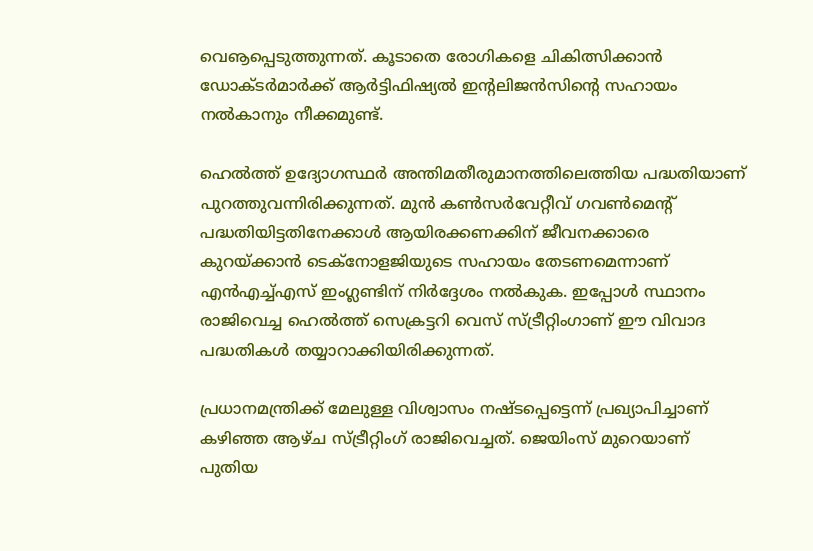വെൡപ്പെടുത്തുന്നത്. കൂടാതെ രോഗികളെ ചികിത്സിക്കാന്‍ ഡോക്ടര്‍മാര്‍ക്ക് ആര്‍ട്ടിഫിഷ്യല്‍ ഇന്റലിജന്‍സിന്റെ സഹായം നല്‍കാനും നീക്കമുണ്ട്.

ഹെല്‍ത്ത് ഉദ്യോഗസ്ഥര്‍ അന്തിമതീരുമാനത്തിലെത്തിയ പദ്ധതിയാണ് പുറത്തുവന്നിരിക്കുന്നത്. മുന്‍ കണ്‍സര്‍വേറ്റീവ് ഗവണ്‍മെന്റ് പദ്ധതിയിട്ടതിനേക്കാള്‍ ആയിരക്കണക്കിന് ജീവനക്കാരെ കുറയ്ക്കാന്‍ ടെക്‌നോളജിയുടെ സഹായം തേടണമെന്നാണ് എന്‍എച്ച്എസ് ഇംഗ്ലണ്ടിന് നിര്‍ദ്ദേശം നല്‍കുക. ഇപ്പോള്‍ സ്ഥാനം രാജിവെച്ച ഹെല്‍ത്ത് സെക്രട്ടറി വെസ് സ്ട്രീറ്റിംഗാണ് ഈ വിവാദ പദ്ധതികള്‍ തയ്യാറാക്കിയിരിക്കുന്നത്.

പ്രധാനമന്ത്രിക്ക് മേലുള്ള വിശ്വാസം നഷ്ടപ്പെട്ടെന്ന് പ്രഖ്യാപിച്ചാണ് കഴിഞ്ഞ ആഴ്ച സ്ട്രീറ്റിംഗ് രാജിവെച്ചത്. ജെയിംസ് മുറെയാണ് പുതിയ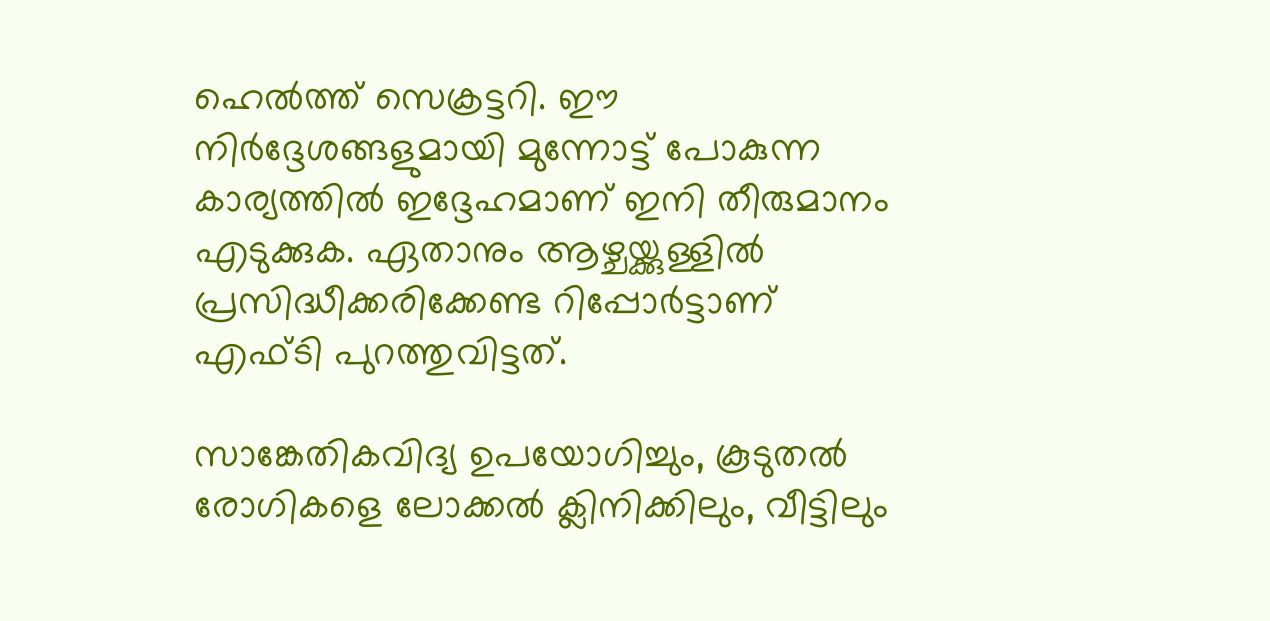ഹെല്‍ത്ത് സെക്രട്ടറി. ഈ നിര്‍ദ്ദേശങ്ങളുമായി മുന്നോട്ട് പോകുന്ന കാര്യത്തില്‍ ഇദ്ദേഹമാണ് ഇനി തീരുമാനം എടുക്കുക. ഏതാനും ആഴ്ചയ്ക്കുള്ളില്‍ പ്രസിദ്ധീക്കരിക്കേണ്ട റിപ്പോര്‍ട്ടാണ് എഫ്ടി പുറത്തുവിട്ടത്.

സാങ്കേതികവിദ്യ ഉപയോഗിച്ചും, കൂടുതല്‍ രോഗികളെ ലോക്കല്‍ ക്ലിനിക്കിലും, വീട്ടിലും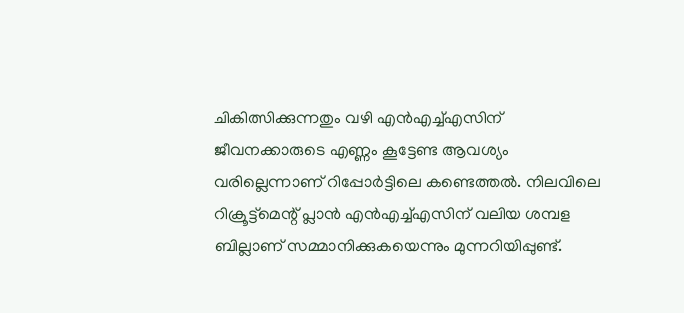ചികിത്സിക്കുന്നതും വഴി എന്‍എച്ച്എസിന് ജീവനക്കാരുടെ എണ്ണം കൂട്ടേണ്ട ആവശ്യം വരില്ലെന്നാണ് റിപ്പോര്‍ട്ടിലെ കണ്ടെത്തല്‍. നിലവിലെ റിക്രൂട്ട്‌മെന്റ് പ്ലാന്‍ എന്‍എച്ച്എസിന് വലിയ ശമ്പള ബില്ലാണ് സമ്മാനിക്കുകയെന്നും മുന്നറിയിപ്പുണ്ട്.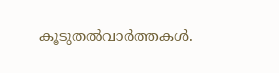കൂടുതല്‍വാര്‍ത്തകള്‍.